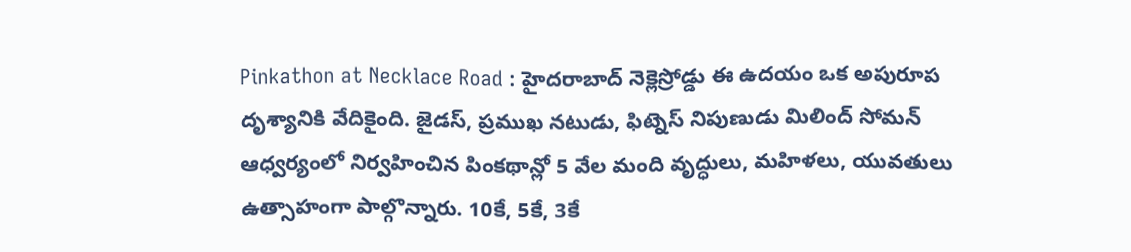Pinkathon at Necklace Road : హైదరాబాద్ నెక్లెస్రోడ్డు ఈ ఉదయం ఒక అపురూప దృశ్యానికి వేదికైంది. జైడస్, ప్రముఖ నటుడు, ఫిట్నెస్ నిపుణుడు మిలింద్ సోమన్ ఆధ్వర్యంలో నిర్వహించిన పింకథాన్లో 5 వేల మంది వృద్ధులు, మహిళలు, యువతులు ఉత్సాహంగా పాల్గొన్నారు. 10కే, 5కే, 3కే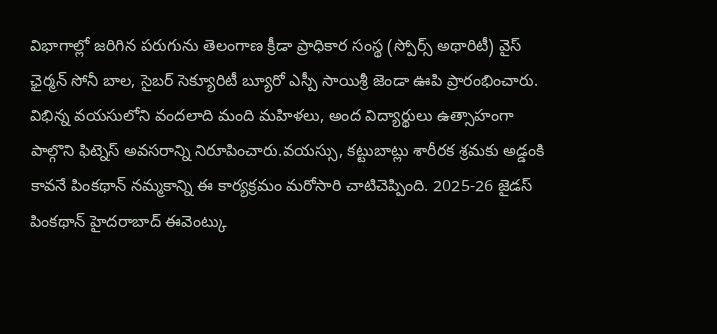విభాగాల్లో జరిగిన పరుగును తెలంగాణ క్రీడా ప్రాధికార సంస్థ (స్పోర్స్ అథారిటీ) వైస్ ఛైర్మన్ సోనీ బాల, సైబర్ సెక్యూరిటీ బ్యూరో ఎస్పీ సాయిశ్రీ జెండా ఊపి ప్రారంభించారు. విభిన్న వయసులోని వందలాది మంది మహిళలు, అంద విద్యార్థులు ఉత్సాహంగా పాల్గొని ఫిట్నెస్ అవసరాన్ని నిరూపించారు.వయస్సు, కట్టుబాట్లు శారీరక శ్రమకు అడ్డంకి కావనే పింకథాన్ నమ్మకాన్ని ఈ కార్యక్రమం మరోసారి చాటిచెప్పింది. 2025-26 జైడస్ పింకథాన్ హైదరాబాద్ ఈవెంట్కు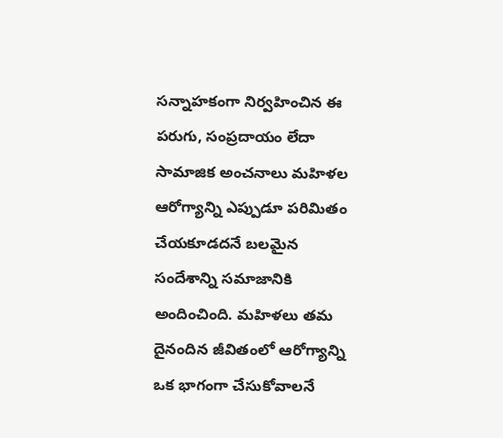సన్నాహకంగా నిర్వహించిన ఈ పరుగు, సంప్రదాయం లేదా సామాజిక అంచనాలు మహిళల ఆరోగ్యాన్ని ఎప్పుడూ పరిమితం చేయకూడదనే బలమైన సందేశాన్ని సమాజానికి అందించింది. మహిళలు తమ దైనందిన జీవితంలో ఆరోగ్యాన్ని ఒక భాగంగా చేసుకోవాలనే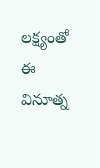లక్ష్యంతో ఈ వినూత్న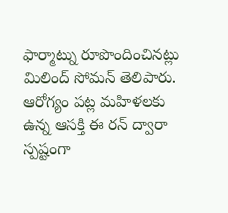ఫార్మాట్ను రూపొందించినట్లు మిలింద్ సోమన్ తెలిపారు. ఆరోగ్యం పట్ల మహిళలకు ఉన్న ఆసక్తి ఈ రన్ ద్వారా స్పష్టంగా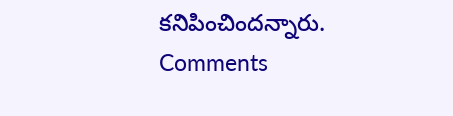కనిపించిందన్నారు.
Comments